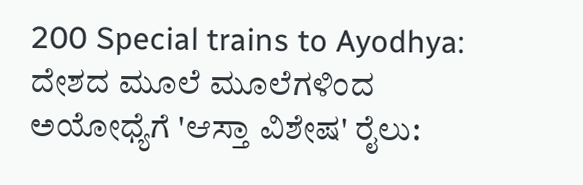200 Special trains to Ayodhya: ದೇಶದ ಮೂಲೆ ಮೂಲೆಗಳಿಂದ ಅಯೋಧ್ಯೆಗೆ 'ಆಸ್ತಾ ವಿಶೇಷ' ರೈಲು: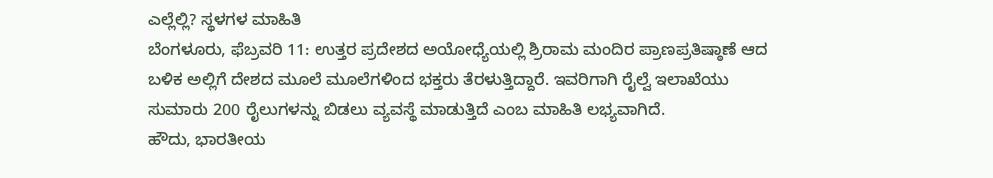ಎಲ್ಲೆಲ್ಲಿ? ಸ್ಥಳಗಳ ಮಾಹಿತಿ
ಬೆಂಗಳೂರು, ಫೆಬ್ರವರಿ 11: ಉತ್ತರ ಪ್ರದೇಶದ ಅಯೋಧ್ಯೆಯಲ್ಲಿ ಶ್ರಿರಾಮ ಮಂದಿರ ಪ್ರಾಣಪ್ರತಿಷ್ಠಾಣೆ ಆದ ಬಳಿಕ ಅಲ್ಲಿಗೆ ದೇಶದ ಮೂಲೆ ಮೂಲೆಗಳಿಂದ ಭಕ್ತರು ತೆರಳುತ್ತಿದ್ದಾರೆ. ಇವರಿಗಾಗಿ ರೈಲ್ವೆ ಇಲಾಖೆಯು ಸುಮಾರು 200 ರೈಲುಗಳನ್ನು ಬಿಡಲು ವ್ಯವಸ್ಥೆ ಮಾಡುತ್ತಿದೆ ಎಂಬ ಮಾಹಿತಿ ಲಭ್ಯವಾಗಿದೆ.
ಹೌದು, ಭಾರತೀಯ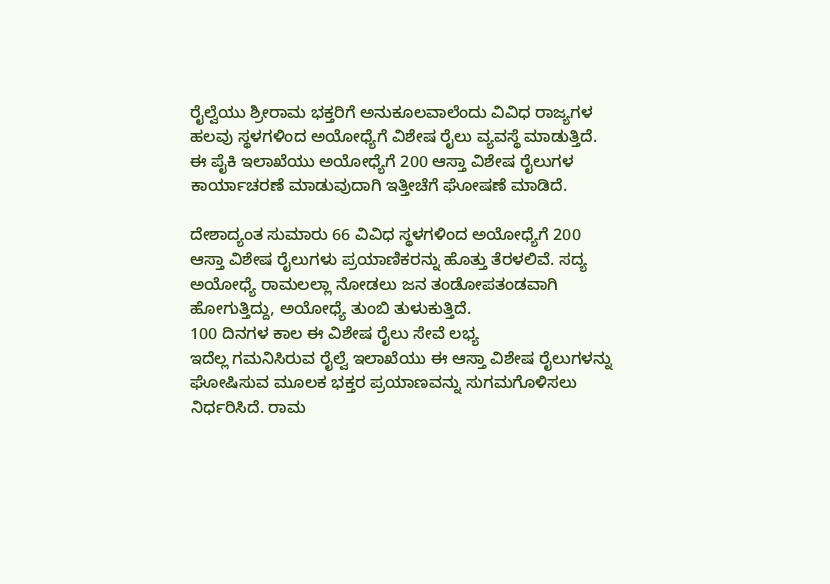ರೈಲ್ವೆಯು ಶ್ರೀರಾಮ ಭಕ್ತರಿಗೆ ಅನುಕೂಲವಾಲೆಂದು ವಿವಿಧ ರಾಜ್ಯಗಳ ಹಲವು ಸ್ಥಳಗಳಿಂದ ಅಯೋಧ್ಯೆಗೆ ವಿಶೇಷ ರೈಲು ವ್ಯವಸ್ಥೆ ಮಾಡುತ್ತಿದೆ. ಈ ಪೈಕಿ ಇಲಾಖೆಯು ಅಯೋಧ್ಯೆಗೆ 200 ಆಸ್ತಾ ವಿಶೇಷ ರೈಲುಗಳ ಕಾರ್ಯಾಚರಣೆ ಮಾಡುವುದಾಗಿ ಇತ್ತೀಚೆಗೆ ಘೋಷಣೆ ಮಾಡಿದೆ.

ದೇಶಾದ್ಯಂತ ಸುಮಾರು 66 ವಿವಿಧ ಸ್ಥಳಗಳಿಂದ ಅಯೋಧ್ಯೆಗೆ 200 ಆಸ್ತಾ ವಿಶೇಷ ರೈಲುಗಳು ಪ್ರಯಾಣಿಕರನ್ನು ಹೊತ್ತು ತೆರಳಲಿವೆ. ಸದ್ಯ ಅಯೋಧ್ಯೆ ರಾಮಲಲ್ಲಾ ನೋಡಲು ಜನ ತಂಡೋಪತಂಡವಾಗಿ ಹೋಗುತ್ತಿದ್ದು, ಅಯೋಧ್ಯೆ ತುಂಬಿ ತುಳುಕುತ್ತಿದೆ.
100 ದಿನಗಳ ಕಾಲ ಈ ವಿಶೇಷ ರೈಲು ಸೇವೆ ಲಭ್ಯ
ಇದೆಲ್ಲ ಗಮನಿಸಿರುವ ರೈಲ್ವೆ ಇಲಾಖೆಯು ಈ ಆಸ್ತಾ ವಿಶೇಷ ರೈಲುಗಳನ್ನು ಘೋಷಿಸುವ ಮೂಲಕ ಭಕ್ತರ ಪ್ರಯಾಣವನ್ನು ಸುಗಮಗೊಳಿಸಲು ನಿರ್ಧರಿಸಿದೆ. ರಾಮ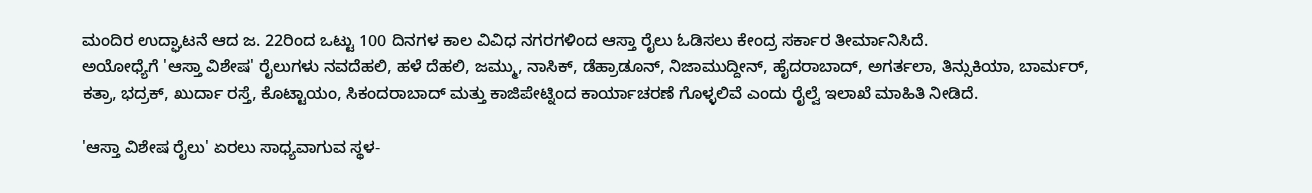ಮಂದಿರ ಉದ್ಘಾಟನೆ ಆದ ಜ. 22ರಿಂದ ಒಟ್ಟು 100 ದಿನಗಳ ಕಾಲ ವಿವಿಧ ನಗರಗಳಿಂದ ಆಸ್ತಾ ರೈಲು ಓಡಿಸಲು ಕೇಂದ್ರ ಸರ್ಕಾರ ತೀರ್ಮಾನಿಸಿದೆ.
ಅಯೋಧ್ಯೆಗೆ 'ಆಸ್ತಾ ವಿಶೇಷ' ರೈಲುಗಳು ನವದೆಹಲಿ, ಹಳೆ ದೆಹಲಿ, ಜಮ್ಮು, ನಾಸಿಕ್, ಡೆಹ್ರಾಡೂನ್, ನಿಜಾಮುದ್ದೀನ್, ಹೈದರಾಬಾದ್, ಅಗರ್ತಲಾ, ತಿನ್ಸುಕಿಯಾ, ಬಾರ್ಮರ್, ಕತ್ರಾ, ಭದ್ರಕ್, ಖುರ್ದಾ ರಸ್ತೆ, ಕೊಟ್ಟಾಯಂ, ಸಿಕಂದರಾಬಾದ್ ಮತ್ತು ಕಾಜಿಪೇಟ್ನಿಂದ ಕಾರ್ಯಾಚರಣೆ ಗೊಳ್ಳಲಿವೆ ಎಂದು ರೈಲ್ವೆ ಇಲಾಖೆ ಮಾಹಿತಿ ನೀಡಿದೆ.

'ಆಸ್ತಾ ವಿಶೇಷ ರೈಲು' ಏರಲು ಸಾಧ್ಯವಾಗುವ ಸ್ಥಳ-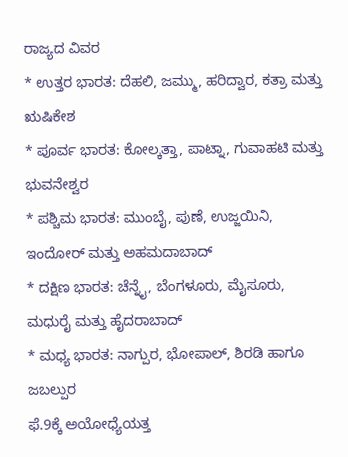ರಾಜ್ಯದ ವಿವರ
* ಉತ್ತರ ಭಾರತ: ದೆಹಲಿ, ಜಮ್ಮು, ಹರಿದ್ವಾರ, ಕತ್ರಾ ಮತ್ತು ಋಷಿಕೇಶ
* ಪೂರ್ವ ಭಾರತ: ಕೋಲ್ಕತ್ತಾ, ಪಾಟ್ನಾ, ಗುವಾಹಟಿ ಮತ್ತು ಭುವನೇಶ್ವರ
* ಪಶ್ಚಿಮ ಭಾರತ: ಮುಂಬೈ, ಪುಣೆ, ಉಜ್ಜಯಿನಿ, ಇಂದೋರ್ ಮತ್ತು ಅಹಮದಾಬಾದ್
* ದಕ್ಷಿಣ ಭಾರತ: ಚೆನ್ನೈ, ಬೆಂಗಳೂರು, ಮೈಸೂರು, ಮಧುರೈ ಮತ್ತು ಹೈದರಾಬಾದ್
* ಮಧ್ಯ ಭಾರತ: ನಾಗ್ಪುರ, ಭೋಪಾಲ್, ಶಿರಡಿ ಹಾಗೂ ಜಬಲ್ಪುರ
ಫೆ.9ಕ್ಕೆ ಅಯೋಧ್ಯೆಯತ್ತ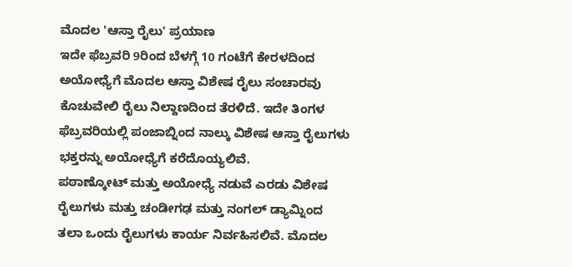ಮೊದಲ 'ಆಸ್ತಾ ರೈಲು' ಪ್ರಯಾಣ
ಇದೇ ಫೆಬ್ರವರಿ 9ರಿಂದ ಬೆಳಗ್ಗೆ 10 ಗಂಟೆಗೆ ಕೇರಳದಿಂದ ಅಯೋಧ್ಯೆಗೆ ಮೊದಲ ಆಸ್ತಾ ವಿಶೇಷ ರೈಲು ಸಂಚಾರವು ಕೊಚುವೇಲಿ ರೈಲು ನಿಲ್ದಾಣದಿಂದ ತೆರಳಿದೆ. ಇದೇ ತಿಂಗಳ ಫೆಬ್ರವರಿಯಲ್ಲಿ ಪಂಜಾಬ್ನಿಂದ ನಾಲ್ಕು ವಿಶೇಷ ಆಸ್ತಾ ರೈಲುಗಳು ಭಕ್ತರನ್ನು ಅಯೋಧ್ಯೆಗೆ ಕರೆದೊಯ್ಯಲಿವೆ.
ಪಠಾಣ್ಕೋಟ್ ಮತ್ತು ಅಯೋಧ್ಯೆ ನಡುವೆ ಎರಡು ವಿಶೇಷ ರೈಲುಗಳು ಮತ್ತು ಚಂಡೀಗಢ ಮತ್ತು ನಂಗಲ್ ಡ್ಯಾಮ್ನಿಂದ ತಲಾ ಒಂದು ರೈಲುಗಳು ಕಾರ್ಯ ನಿರ್ವಹಿಸಲಿವೆ. ಮೊದಲ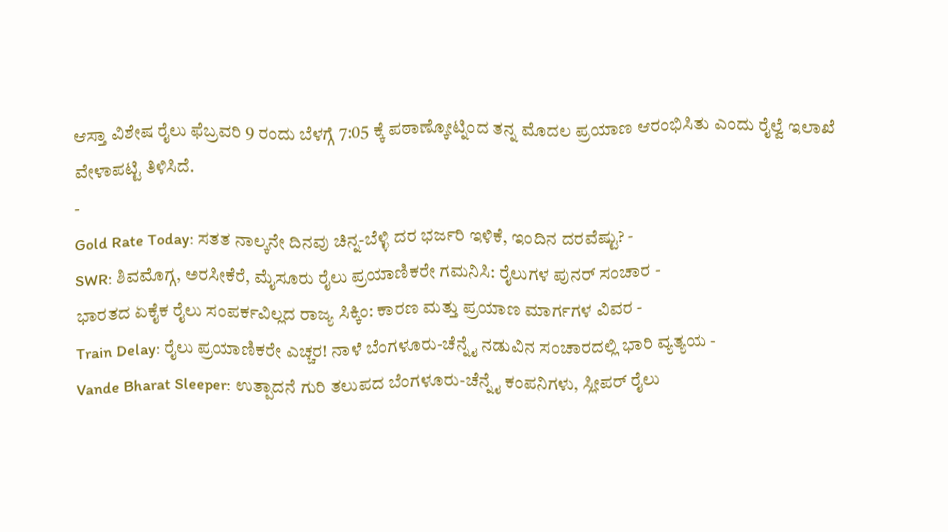ಆಸ್ತಾ ವಿಶೇಷ ರೈಲು ಫೆಬ್ರವರಿ 9 ರಂದು ಬೆಳಗ್ಗೆ 7:05 ಕ್ಕೆ ಪಠಾಣ್ಕೋಟ್ನಿಂದ ತನ್ನ ಮೊದಲ ಪ್ರಯಾಣ ಆರಂಭಿಸಿತು ಎಂದು ರೈಲ್ವೆ ಇಲಾಖೆ ವೇಳಾಪಟ್ಟಿ ತಿಳಿಸಿದೆ.
-
Gold Rate Today: ಸತತ ನಾಲ್ಕನೇ ದಿನವು ಚಿನ್ನ-ಬೆಳ್ಳಿ ದರ ಭರ್ಜರಿ ಇಳಿಕೆ, ಇಂದಿನ ದರವೆಷ್ಟು? -
SWR: ಶಿವಮೊಗ್ಗ, ಅರಸೀಕೆರೆ, ಮೈಸೂರು ರೈಲು ಪ್ರಯಾಣಿಕರೇ ಗಮನಿಸಿ: ರೈಲುಗಳ ಪುನರ್ ಸಂಚಾರ -
ಭಾರತದ ಏಕೈಕ ರೈಲು ಸಂಪರ್ಕವಿಲ್ಲದ ರಾಜ್ಯ ಸಿಕ್ಕಿಂ: ಕಾರಣ ಮತ್ತು ಪ್ರಯಾಣ ಮಾರ್ಗಗಳ ವಿವರ -
Train Delay: ರೈಲು ಪ್ರಯಾಣಿಕರೇ ಎಚ್ಚರ! ನಾಳೆ ಬೆಂಗಳೂರು-ಚೆನ್ನೈ ನಡುವಿನ ಸಂಚಾರದಲ್ಲಿ ಭಾರಿ ವ್ಯತ್ಯಯ -
Vande Bharat Sleeper: ಉತ್ಪಾದನೆ ಗುರಿ ತಲುಪದ ಬೆಂಗಳೂರು-ಚೆನ್ನೈ ಕಂಪನಿಗಳು, ಸ್ಲೀಪರ್ ರೈಲು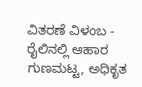ವಿತರಣೆ ವಿಳಂಬ -
ರೈಲಿನಲ್ಲಿ ಆಹಾರ ಗುಣಮಟ್ಟ, ಅಧಿಕೃತ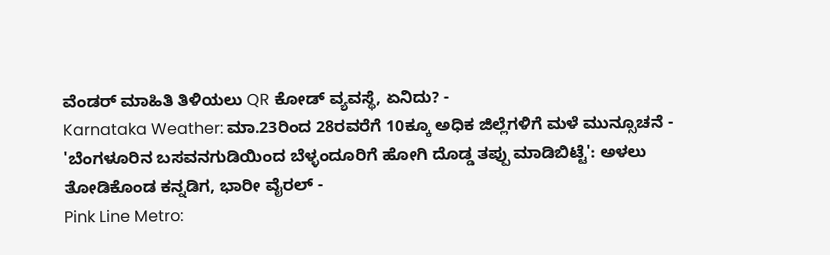ವೆಂಡರ್ ಮಾಹಿತಿ ತಿಳಿಯಲು QR ಕೋಡ್ ವ್ಯವಸ್ಥೆ, ಏನಿದು? -
Karnataka Weather: ಮಾ.23ರಿಂದ 28ರವರೆಗೆ 10ಕ್ಕೂ ಅಧಿಕ ಜಿಲ್ಲೆಗಳಿಗೆ ಮಳೆ ಮುನ್ಸೂಚನೆ -
'ಬೆಂಗಳೂರಿನ ಬಸವನಗುಡಿಯಿಂದ ಬೆಳ್ಳಂದೂರಿಗೆ ಹೋಗಿ ದೊಡ್ಡ ತಪ್ಪು ಮಾಡಿಬಿಟ್ಟೆ': ಅಳಲು ತೋಡಿಕೊಂಡ ಕನ್ನಡಿಗ, ಭಾರೀ ವೈರಲ್ -
Pink Line Metro: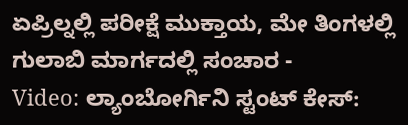ಏಪ್ರಿಲ್ನಲ್ಲಿ ಪರೀಕ್ಷೆ ಮುಕ್ತಾಯ, ಮೇ ತಿಂಗಳಲ್ಲಿ ಗುಲಾಬಿ ಮಾರ್ಗದಲ್ಲಿ ಸಂಚಾರ -
Video: ಲ್ಯಾಂಬೋರ್ಗಿನಿ ಸ್ಟಂಟ್ ಕೇಸ್: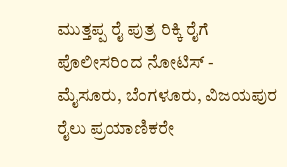ಮುತ್ತಪ್ಪ ರೈ ಪುತ್ರ ರಿಕ್ಕಿ ರೈಗೆ ಪೊಲೀಸರಿಂದ ನೋಟಿಸ್ -
ಮೈಸೂರು, ಬೆಂಗಳೂರು, ವಿಜಯಪುರ ರೈಲು ಪ್ರಯಾಣಿಕರೇ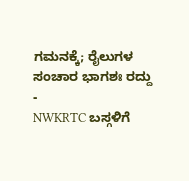ಗಮನಕ್ಕೆ; ರೈಲುಗಳ ಸಂಚಾರ ಭಾಗಶಃ ರದ್ದು -
NWKRTC ಬಸ್ಗಳಿಗೆ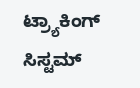ಟ್ರ್ಯಾಕಿಂಗ್ ಸಿಸ್ಟಮ್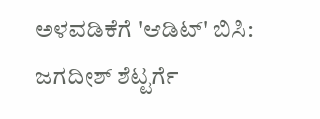ಅಳವಡಿಕೆಗೆ 'ಆಡಿಟ್' ಬಿಸಿ: ಜಗದೀಶ್ ಶೆಟ್ಟರ್ಗೆ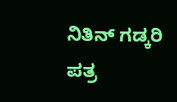ನಿತಿನ್ ಗಡ್ಕರಿ ಪತ್ರ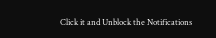Click it and Unblock the Notifications